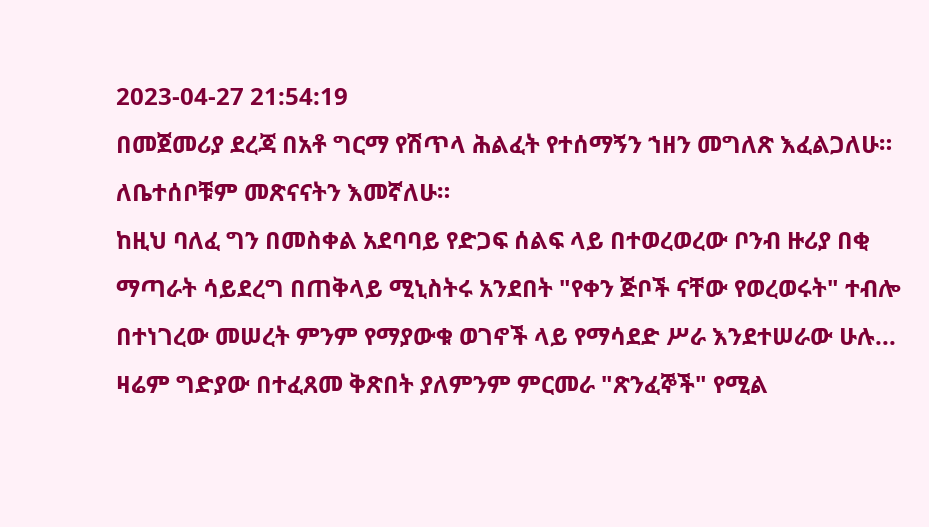2023-04-27 21:54:19
በመጀመሪያ ደረጃ በአቶ ግርማ የሽጥላ ሕልፈት የተሰማኝን ኀዘን መግለጽ እፈልጋለሁ። ለቤተሰቦቹም መጽናናትን እመኛለሁ።
ከዚህ ባለፈ ግን በመስቀል አደባባይ የድጋፍ ሰልፍ ላይ በተወረወረው ቦንብ ዙሪያ በቂ ማጣራት ሳይደረግ በጠቅላይ ሚኒስትሩ አንደበት "የቀን ጅቦች ናቸው የወረወሩት" ተብሎ በተነገረው መሠረት ምንም የማያውቁ ወገኖች ላይ የማሳደድ ሥራ እንደተሠራው ሁሉ... ዛሬም ግድያው በተፈጸመ ቅጽበት ያለምንም ምርመራ "ጽንፈኞች" የሚል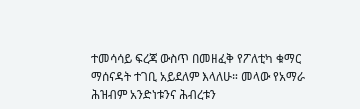ተመሳሳይ ፍረጃ ውስጥ በመዘፈቅ የፖለቲካ ቁማር ማሰናዳት ተገቢ አይደለም እላለሁ። መላው የአማራ ሕዝብም አንድነቱንና ሕብረቱን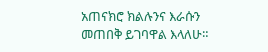አጠናክሮ ክልሉንና እራሱን መጠበቅ ይገባዋል እላለሁ።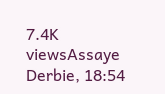7.4K viewsAssaye Derbie, 18:54